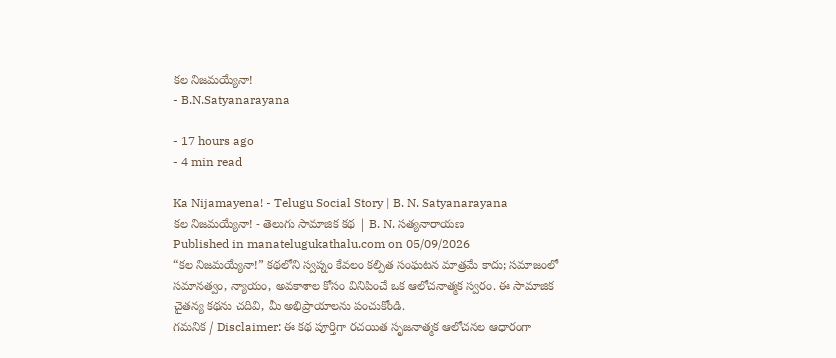కల నిజమయ్యేనా!
- B.N.Satyanarayana

- 17 hours ago
- 4 min read

Ka Nijamayena! - Telugu Social Story | B. N. Satyanarayana
కల నిజమయ్యేనా! - తెలుగు సామాజిక కథ | B. N. సత్యనారాయణ
Published in manatelugukathalu.com on 05/09/2026
“కల నిజమయ్యేనా!” కథలోని స్వప్నం కేవలం కల్పిత సంఘటన మాత్రమే కాదు; సమాజంలో సమానత్వం, న్యాయం, అవకాశాల కోసం వినిపించే ఒక ఆలోచనాత్మక స్వరం. ఈ సామాజిక చైతన్య కథను చదివి, మీ అభిప్రాయాలను పంచుకోండి.
గమనిక / Disclaimer: ఈ కథ పూర్తిగా రచయిత సృజనాత్మక ఆలోచనల ఆధారంగా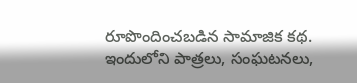రూపొందించబడిన సామాజిక కథ. ఇందులోని పాత్రలు, సంఘటనలు,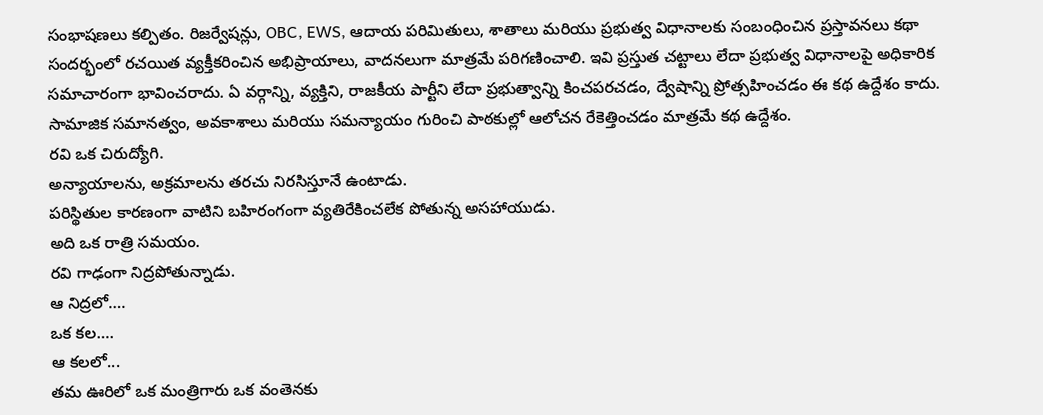సంభాషణలు కల్పితం. రిజర్వేషన్లు, OBC, EWS, ఆదాయ పరిమితులు, శాతాలు మరియు ప్రభుత్వ విధానాలకు సంబంధించిన ప్రస్తావనలు కథా సందర్భంలో రచయిత వ్యక్తీకరించిన అభిప్రాయాలు, వాదనలుగా మాత్రమే పరిగణించాలి. ఇవి ప్రస్తుత చట్టాలు లేదా ప్రభుత్వ విధానాలపై అధికారిక సమాచారంగా భావించరాదు. ఏ వర్గాన్ని, వ్యక్తిని, రాజకీయ పార్టీని లేదా ప్రభుత్వాన్ని కించపరచడం, ద్వేషాన్ని ప్రోత్సహించడం ఈ కథ ఉద్దేశం కాదు. సామాజిక సమానత్వం, అవకాశాలు మరియు సమన్యాయం గురించి పాఠకుల్లో ఆలోచన రేకెత్తించడం మాత్రమే కథ ఉద్దేశం.
రవి ఒక చిరుద్యోగి.
అన్యాయాలను, అక్రమాలను తరచు నిరసిస్తూనే ఉంటాడు.
పరిస్థితుల కారణంగా వాటిని బహిరంగంగా వ్యతిరేకించలేక పోతున్న అసహాయుడు.
అది ఒక రాత్రి సమయం.
రవి గాఢంగా నిద్రపోతున్నాడు.
ఆ నిద్రలో….
ఒక కల….
ఆ కలలో...
తమ ఊరిలో ఒక మంత్రిగారు ఒక వంతెనకు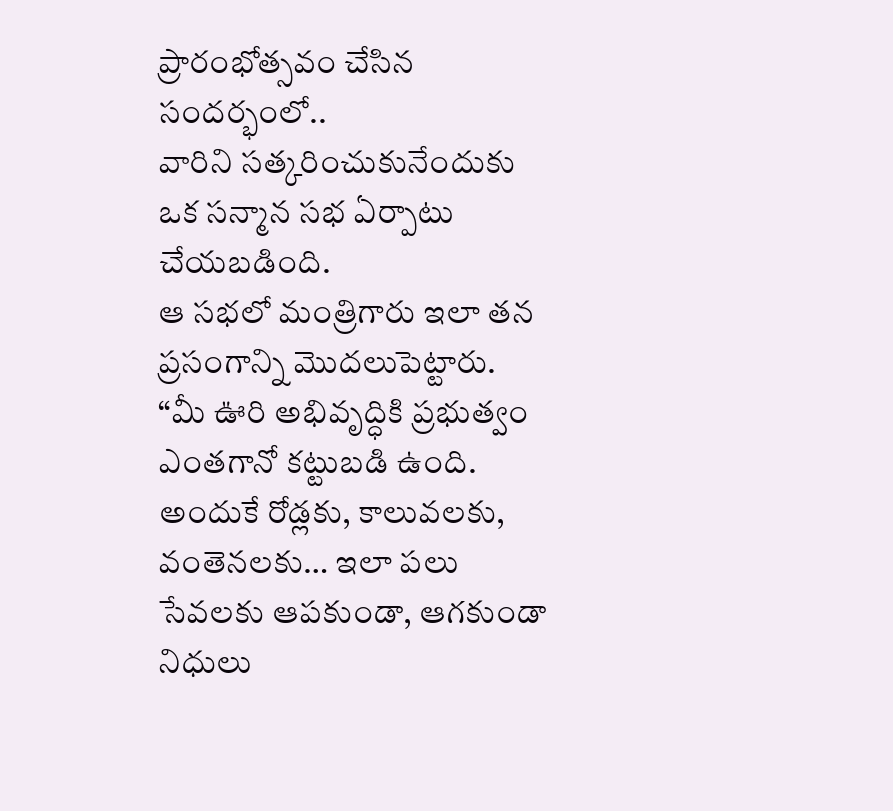ప్రారంభోత్సవం చేసిన సందర్భంలో..
వారిని సత్కరించుకునేందుకు ఒక సన్మాన సభ ఏర్పాటు చేయబడింది.
ఆ సభలో మంత్రిగారు ఇలా తన ప్రసంగాన్ని మొదలుపెట్టారు.
“మీ ఊరి అభివృద్ధికి ప్రభుత్వం ఎంతగానో కట్టుబడి ఉంది. అందుకే రోడ్లకు, కాలువలకు, వంతెనలకు… ఇలా పలు సేవలకు ఆపకుండా, ఆగకుండా నిధులు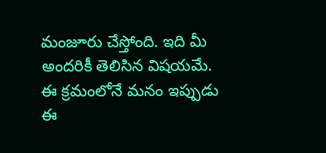మంజూరు చేస్తోంది. ఇది మీ అందరికీ తెలిసిన విషయమే. ఈ క్రమంలోనే మనం ఇప్పుడు ఈ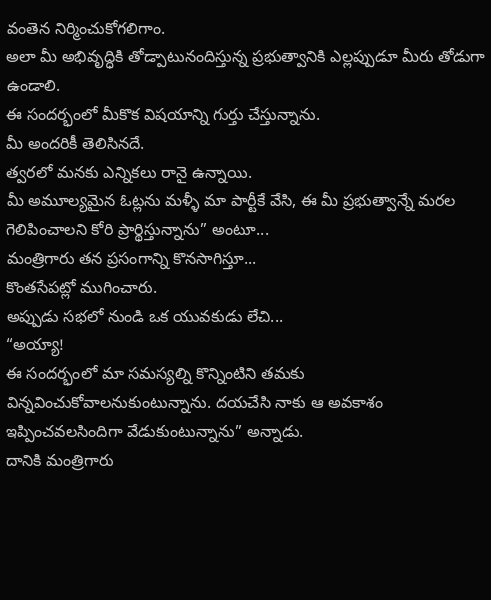వంతెన నిర్మించుకోగలిగాం.
అలా మీ అభివృద్ధికి తోడ్పాటునందిస్తున్న ప్రభుత్వానికి ఎల్లప్పుడూ మీరు తోడుగా ఉండాలి.
ఈ సందర్భంలో మీకొక విషయాన్ని గుర్తు చేస్తున్నాను.
మీ అందరికీ తెలిసినదే.
త్వరలో మనకు ఎన్నికలు రానై ఉన్నాయి.
మీ అమూల్యమైన ఓట్లను మళ్ళీ మా పార్టీకే వేసి, ఈ మీ ప్రభుత్వాన్నే మరల గెలిపించాలని కోరి ప్రార్థిస్తున్నాను” అంటూ...
మంత్రిగారు తన ప్రసంగాన్ని కొనసాగిస్తూ...
కొంతసేపట్లో ముగించారు.
అప్పుడు సభలో నుండి ఒక యువకుడు లేచి...
“అయ్యా!
ఈ సందర్భంలో మా సమస్యల్ని కొన్నింటిని తమకు విన్నవించుకోవాలనుకుంటున్నాను. దయచేసి నాకు ఆ అవకాశం ఇప్పించవలసిందిగా వేడుకుంటున్నాను” అన్నాడు.
దానికి మంత్రిగారు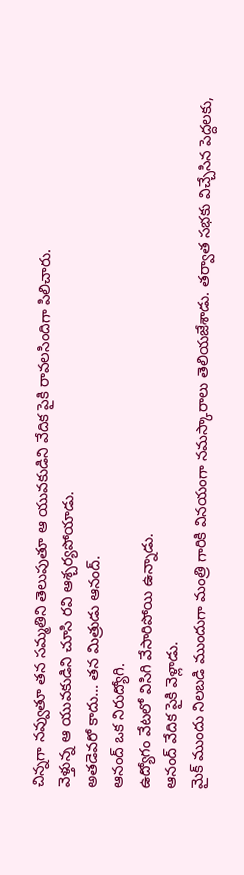చిన్నగా నవ్వుతూ తన సమ్మతిని తెలుపుతూ ఆ యువకుడిని వేదిక పైకి రావలసిందిగా పిలిచారు.
వెళ్తున్న ఆ యువకుడిని చూసి రవి ఆశ్చర్యపోయాడు.
అతడెవరో కాదు… తన మిత్రుడు ఆనంద్.
ఆనంద్ ఒక నిరుద్యోగి.
ఉద్యోగం వేటలో విసిగి వేసారిపోయి ఉన్నాడు.
ఆనంద్ వేదిక పైకి వెళ్లాడు.
మైక్ ముందు నిలబడి ముందుగా మంత్రి గారికి వినయంగా నమస్కారాలు తెలియజేశాడు. తర్వాత సభకు విచ్చేసిన పెద్దలకు,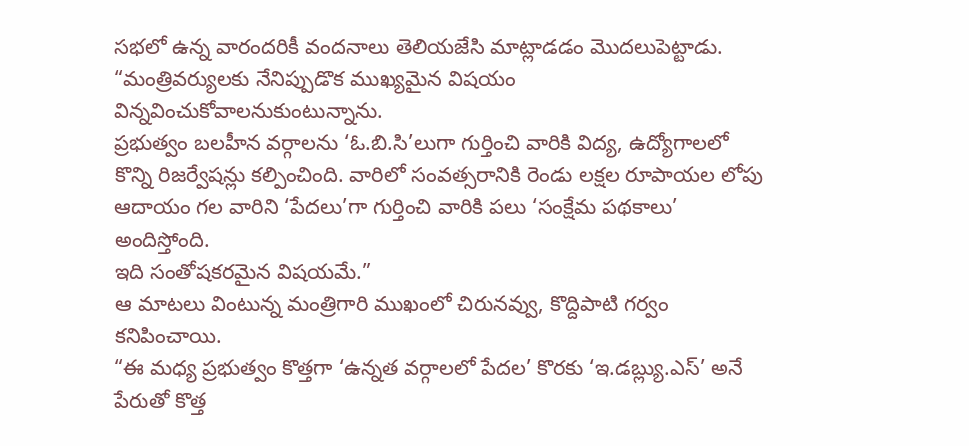సభలో ఉన్న వారందరికీ వందనాలు తెలియజేసి మాట్లాడడం మొదలుపెట్టాడు.
“మంత్రివర్యులకు నేనిప్పుడొక ముఖ్యమైన విషయం విన్నవించుకోవాలనుకుంటున్నాను.
ప్రభుత్వం బలహీన వర్గాలను ‘ఓ.బి.సి’లుగా గుర్తించి వారికి విద్య, ఉద్యోగాలలో కొన్ని రిజర్వేషన్లు కల్పించింది. వారిలో సంవత్సరానికి రెండు లక్షల రూపాయల లోపు ఆదాయం గల వారిని ‘పేదలు’గా గుర్తించి వారికి పలు ‘సంక్షేమ పథకాలు’ అందిస్తోంది.
ఇది సంతోషకరమైన విషయమే.”
ఆ మాటలు వింటున్న మంత్రిగారి ముఖంలో చిరునవ్వు, కొద్దిపాటి గర్వం కనిపించాయి.
“ఈ మధ్య ప్రభుత్వం కొత్తగా ‘ఉన్నత వర్గాలలో పేదల’ కొరకు ‘ఇ.డబ్ల్యు.ఎస్’ అనే పేరుతో కొత్త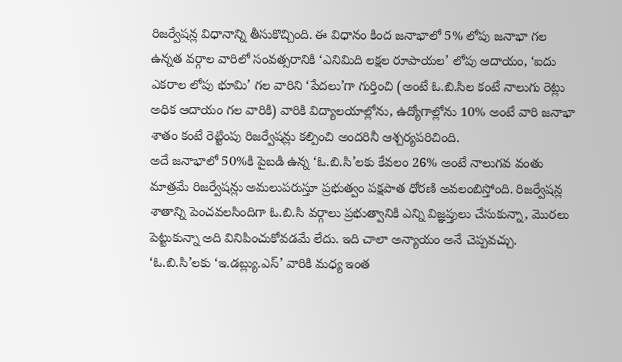రిజర్వేషన్ల విధానాన్ని తీసుకొచ్చింది. ఈ విధానం కింద జనాభాలో 5% లోపు జనాభా గల ఉన్నత వర్గాల వారిలో సంవత్సరానికి ‘ఎనిమిది లక్షల రూపాయల’ లోపు ఆదాయం, ‘ఐదు ఎకరాల లోపు భూమి’ గల వారిని ‘పేదలు’గా గుర్తించి (అంటే ఓ.బి.సిల కంటే నాలుగు రెట్లు అధిక ఆదాయం గల వారికి) వారికి విద్యాలయాల్లోను, ఉద్యోగాల్లోను 10% అంటే వారి జనాభా శాతం కంటే రెట్టింపు రిజర్వేషన్లు కల్పించి అందరినీ ఆశ్చర్యపరిచింది.
అదే జనాభాలో 50%కి పైబడి ఉన్న ‘ఓ.బి.సి’లకు కేవలం 26% అంటే నాలుగవ వంతు మాత్రమే రిజర్వేషన్లు అమలుపరుస్తూ ప్రభుత్వం పక్షపాత ధోరణి అవలంబిస్తోంది. రిజర్వేషన్ల శాతాన్ని పెంచవలసిందిగా ఓ.బి.సి వర్గాలు ప్రభుత్వానికి ఎన్ని విజ్ఞప్తులు చేసుకున్నా, మొరలు పెట్టుకున్నా అది వినిపించుకోవడమే లేదు. ఇది చాలా అన్యాయం అనే చెప్పవచ్చు.
‘ఓ.బి.సి’లకు ‘ఇ.డబ్ల్యు.ఎస్’ వారికి మధ్య ఇంత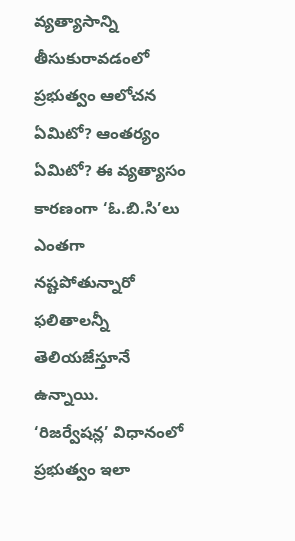వ్యత్యాసాన్ని తీసుకురావడంలో ప్రభుత్వం ఆలోచన ఏమిటో? ఆంతర్యం ఏమిటో? ఈ వ్యత్యాసం కారణంగా ‘ఓ.బి.సి’లు ఎంతగా నష్టపోతున్నారో ఫలితాలన్నీ తెలియజేస్తూనే ఉన్నాయి.
‘రిజర్వేషన్ల’ విధానంలో ప్రభుత్వం ఇలా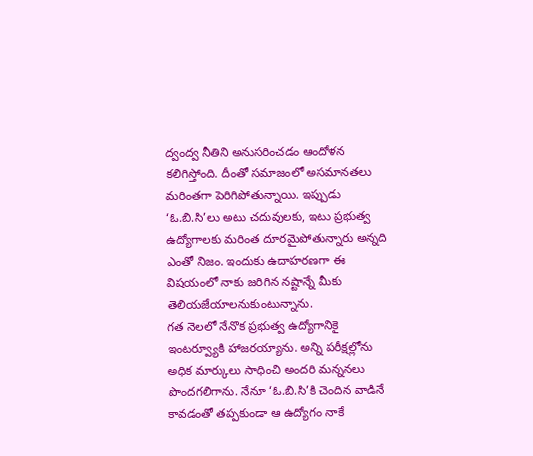ద్వంద్వ నీతిని అనుసరించడం ఆందోళన కలిగిస్తోంది. దీంతో సమాజంలో అసమానతలు మరింతగా పెరిగిపోతున్నాయి. ఇప్పుడు ‘ఓ.బి.సి’లు అటు చదువులకు, ఇటు ప్రభుత్వ ఉద్యోగాలకు మరింత దూరమైపోతున్నారు అన్నది ఎంతో నిజం. ఇందుకు ఉదాహరణగా ఈ విషయంలో నాకు జరిగిన నష్టాన్నే మీకు తెలియజేయాలనుకుంటున్నాను.
గత నెలలో నేనొక ప్రభుత్వ ఉద్యోగానికై ఇంటర్వ్యూకి హాజరయ్యాను. అన్ని పరీక్షల్లోను అధిక మార్కులు సాధించి అందరి మన్ననలు పొందగలిగాను. నేనూ ‘ఓ.బి.సి’కి చెందిన వాడినే కావడంతో తప్పకుండా ఆ ఉద్యోగం నాకే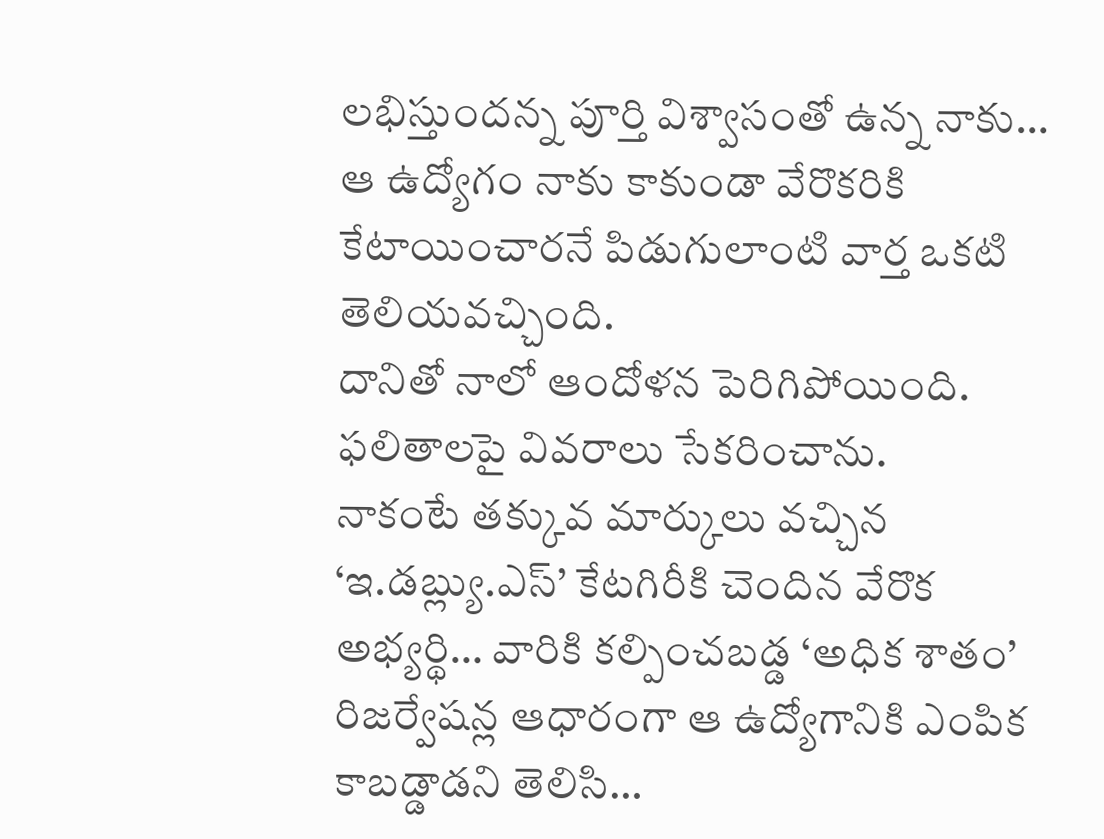లభిస్తుందన్న పూర్తి విశ్వాసంతో ఉన్న నాకు… ఆ ఉద్యోగం నాకు కాకుండా వేరొకరికి కేటాయించారనే పిడుగులాంటి వార్త ఒకటి తెలియవచ్చింది.
దానితో నాలో ఆందోళన పెరిగిపోయింది.
ఫలితాలపై వివరాలు సేకరించాను.
నాకంటే తక్కువ మార్కులు వచ్చిన ‘ఇ.డబ్ల్యు.ఎస్’ కేటగిరీకి చెందిన వేరొక అభ్యర్థి… వారికి కల్పించబడ్డ ‘అధిక శాతం’ రిజర్వేషన్ల ఆధారంగా ఆ ఉద్యోగానికి ఎంపిక కాబడ్డాడని తెలిసి…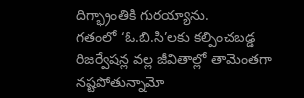దిగ్భ్రాంతికి గురయ్యాను.
గతంలో ‘ఓ.బి.సి’లకు కల్పించబడ్డ రిజర్వేషన్ల వల్ల జీవితాల్లో తామెంతగా నష్టపోతున్నామో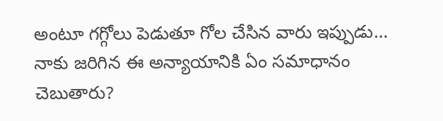అంటూ గగ్గోలు పెడుతూ గోల చేసిన వారు ఇప్పుడు… నాకు జరిగిన ఈ అన్యాయానికి ఏం సమాధానం చెబుతారు?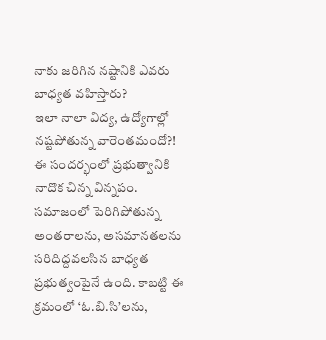నాకు జరిగిన నష్టానికి ఎవరు బాధ్యత వహిస్తారు?
ఇలా నాలా విద్య, ఉద్యోగాల్లో నష్టపోతున్న వారెంతమందో?!
ఈ సందర్భంలో ప్రభుత్వానికి నాదొక చిన్న విన్నపం.
సమాజంలో పెరిగిపోతున్న అంతరాలను, అసమానతలను సరిదిద్దవలసిన బాధ్యత ప్రభుత్వంపైనే ఉంది. కాబట్టి ఈ క్రమంలో ‘ఓ.బి.సి’లను,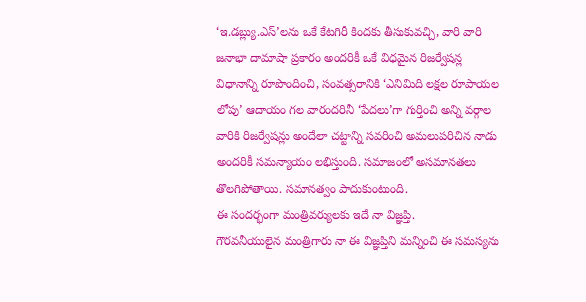‘ఇ.డబ్ల్యు.ఎస్’లను ఒకే కేటగిరీ కిందకు తీసుకువచ్చి, వారి వారి జనాభా దామాషా ప్రకారం అందరికీ ఒకే విధమైన రిజర్వేషన్ల విధానాన్ని రూపొందించి, సంవత్సరానికి ‘ఎనిమిది లక్షల రూపాయల లోపు’ ఆదాయం గల వారందరినీ ‘పేదలు’గా గుర్తించి అన్ని వర్గాల వారికి రిజర్వేషన్లు అందేలా చట్టాన్ని సవరించి అమలుపరిచిన నాడు అందరికీ సమన్యాయం లభిస్తుంది. సమాజంలో అసమానతలు తొలగిపోతాయి. సమానత్వం పాదుకుంటుంది.
ఈ సందర్భంగా మంత్రివర్యులకు ఇదే నా విజ్ఞప్తి.
గౌరవనీయులైన మంత్రిగారు నా ఈ విజ్ఞప్తిని మన్నించి ఈ సమస్యను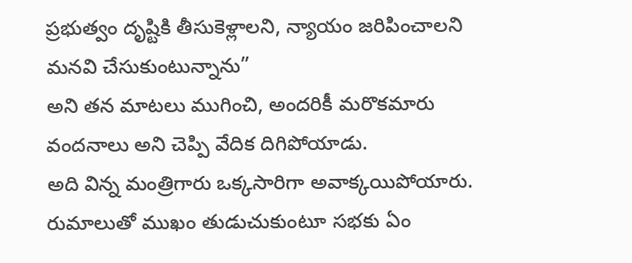ప్రభుత్వం దృష్టికి తీసుకెళ్లాలని, న్యాయం జరిపించాలని మనవి చేసుకుంటున్నాను”
అని తన మాటలు ముగించి, అందరికీ మరొకమారు వందనాలు అని చెప్పి వేదిక దిగిపోయాడు.
అది విన్న మంత్రిగారు ఒక్కసారిగా అవాక్కయిపోయారు.
రుమాలుతో ముఖం తుడుచుకుంటూ సభకు ఏం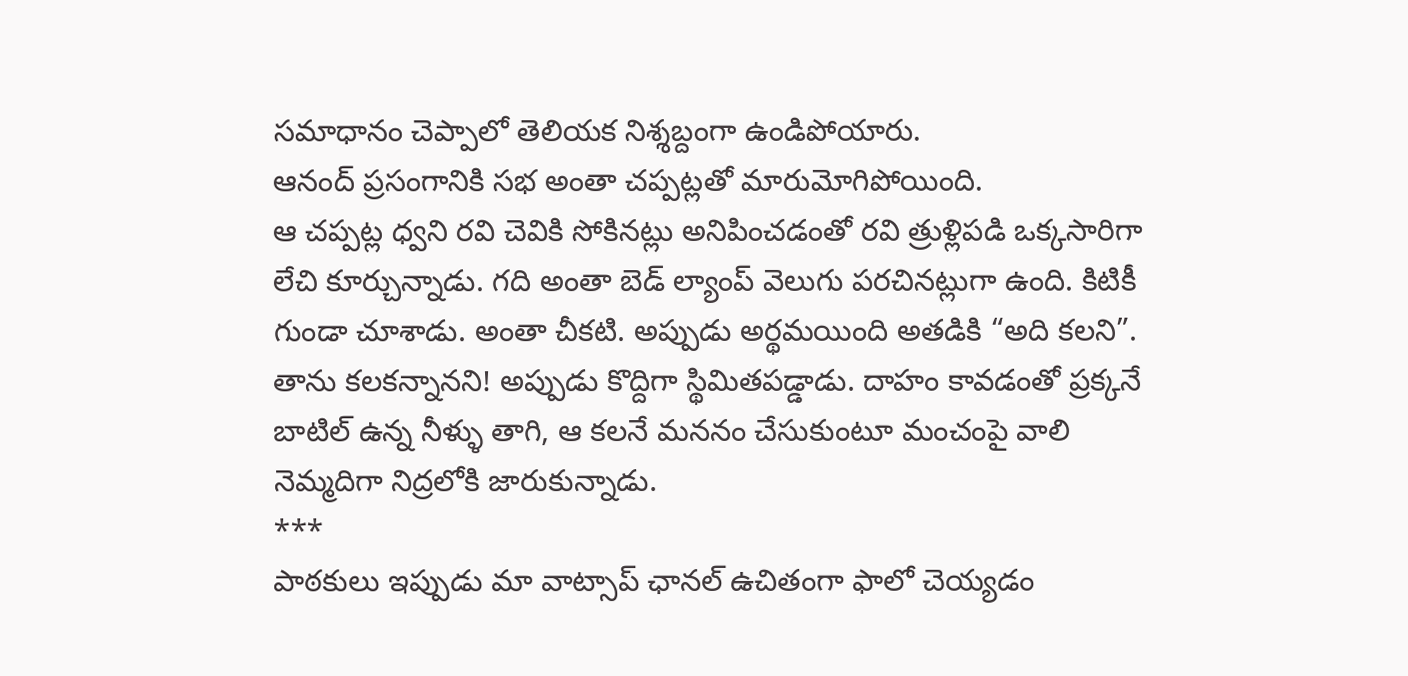సమాధానం చెప్పాలో తెలియక నిశ్శబ్దంగా ఉండిపోయారు.
ఆనంద్ ప్రసంగానికి సభ అంతా చప్పట్లతో మారుమోగిపోయింది.
ఆ చప్పట్ల ధ్వని రవి చెవికి సోకినట్లు అనిపించడంతో రవి త్రుళ్లిపడి ఒక్కసారిగా లేచి కూర్చున్నాడు. గది అంతా బెడ్ ల్యాంప్ వెలుగు పరచినట్లుగా ఉంది. కిటికీ గుండా చూశాడు. అంతా చీకటి. అప్పుడు అర్థమయింది అతడికి “అది కలని”. తాను కలకన్నానని! అప్పుడు కొద్దిగా స్థిమితపడ్డాడు. దాహం కావడంతో ప్రక్కనే బాటిల్ ఉన్న నీళ్ళు తాగి, ఆ కలనే మననం చేసుకుంటూ మంచంపై వాలి నెమ్మదిగా నిద్రలోకి జారుకున్నాడు.
***
పాఠకులు ఇప్పుడు మా వాట్సాప్ ఛానల్ ఉచితంగా ఫాలో చెయ్యడం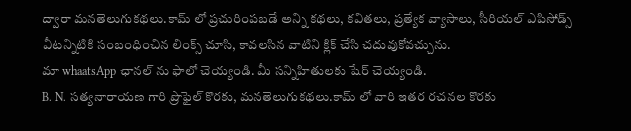ద్వారా మనతెలుగుకథలు.కామ్ లో ప్రచురింపబడే అన్ని కథలు, కవితలు, ప్రత్యేక వ్యాసాలు, సీరియల్ ఎపిసోడ్స్ వీటన్నిటికి సంబంధించిన లింక్స్ చూసి, కావలసిన వాటిని క్లిక్ చేసి చదువుకోవచ్చును.
మా whaatsApp ఛానల్ ను ఫాలో చెయ్యండి. మీ సన్నిహితులకు షేర్ చెయ్యండి.
B. N. సత్యనారాయణ గారి ప్రొఫైల్ కొరకు, మనతెలుగుకథలు.కామ్ లో వారి ఇతర రచనల కొరకు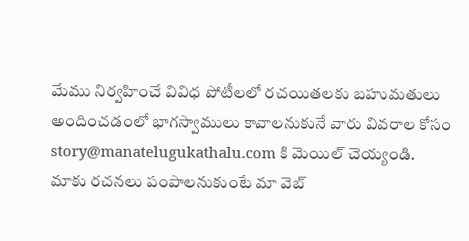మేము నిర్వహించే వివిధ పోటీలలో రచయితలకు బహుమతులు అందించడంలో భాగస్వాములు కావాలనుకునే వారు వివరాల కోసం story@manatelugukathalu.com కి మెయిల్ చెయ్యండి.
మాకు రచనలు పంపాలనుకుంటే మా వెబ్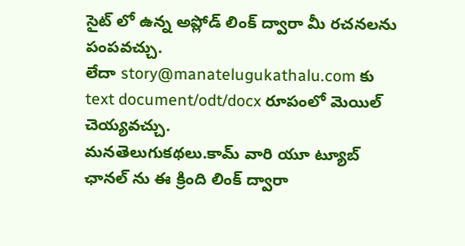సైట్ లో ఉన్న అప్లోడ్ లింక్ ద్వారా మీ రచనలను పంపవచ్చు.
లేదా story@manatelugukathalu.com కు text document/odt/docx రూపంలో మెయిల్ చెయ్యవచ్చు.
మనతెలుగుకథలు.కామ్ వారి యూ ట్యూబ్ ఛానల్ ను ఈ క్రింది లింక్ ద్వారా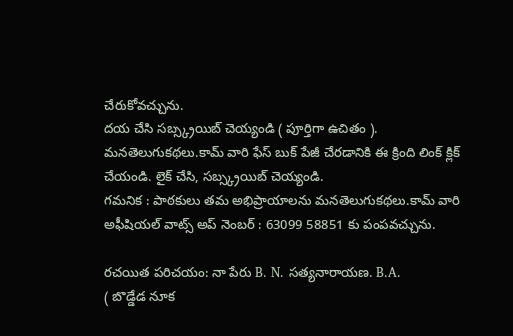చేరుకోవచ్చును.
దయ చేసి సబ్స్క్రయిబ్ చెయ్యండి ( పూర్తిగా ఉచితం ).
మనతెలుగుకథలు.కామ్ వారి ఫేస్ బుక్ పేజీ చేరడానికి ఈ క్రింది లింక్ క్లిక్ చేయండి. లైక్ చేసి, సబ్స్క్రయిబ్ చెయ్యండి.
గమనిక : పాఠకులు తమ అభిప్రాయాలను మనతెలుగుకథలు.కామ్ వారి అఫీషియల్ వాట్స్ అప్ నెంబర్ : 63099 58851 కు పంపవచ్చును.

రచయిత పరిచయం: నా పేరు B. N. సత్యనారాయణ. B.A.
( బొడ్డేడ నూక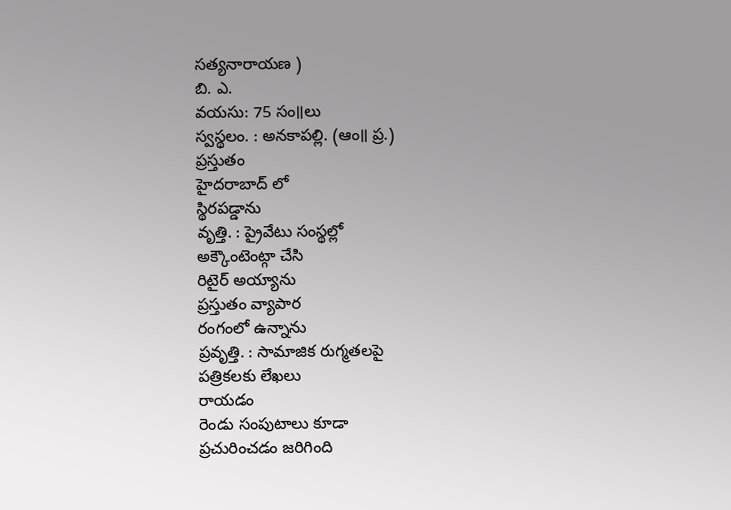సత్యనారాయణ )
బి. ఎ.
వయసు: 75 సం॥లు
స్వస్థలం. : అనకాపల్లి. (ఆం॥ ప్ర.)
ప్రస్తుతం
హైదరాబాద్ లో
స్థిరపడ్డాను
వృత్తి. : ప్రైవేటు సంస్థల్లో
అక్కౌంటెంట్గా చేసి
రిటైర్ అయ్యాను
ప్రస్తుతం వ్యాపార
రంగంలో ఉన్నాను
ప్రవృత్తి. : సామాజిక రుగ్మతలపై
పత్రికలకు లేఖలు
రాయడం
రెండు సంపుటాలు కూడా
ప్రచురించడం జరిగింది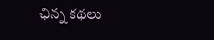ఛిన్న కథలు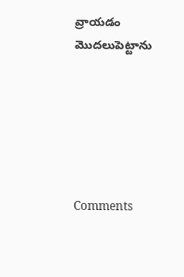వ్రాయడం
మొదలుపెట్టాను






Comments